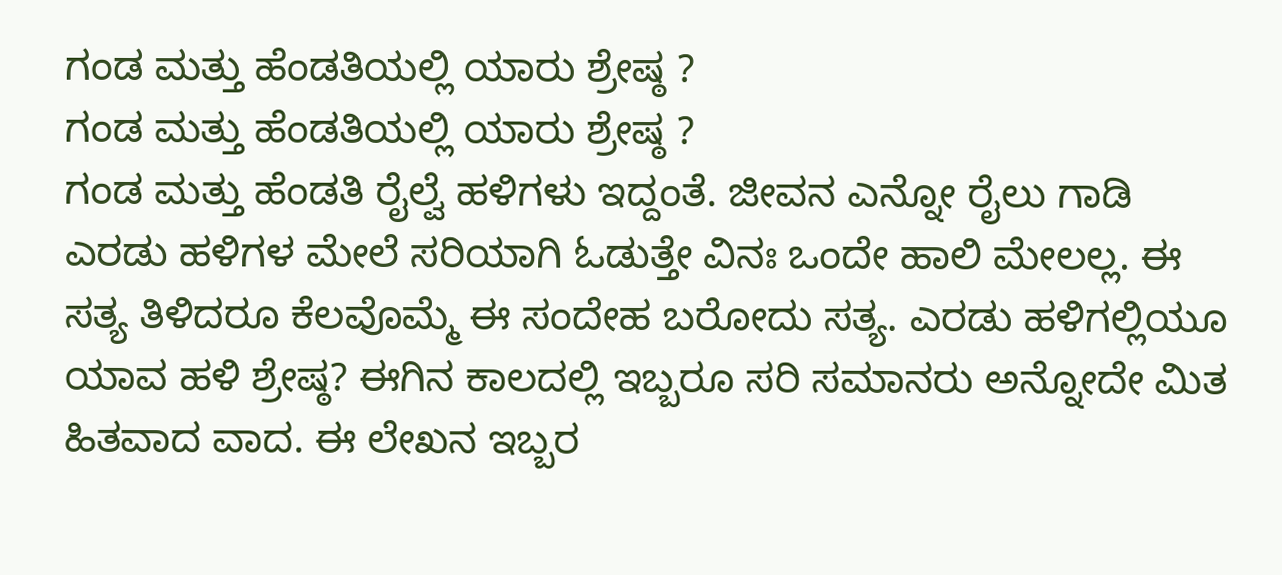ಗಂಡ ಮತ್ತು ಹೆಂಡತಿಯಲ್ಲಿ ಯಾರು ಶ್ರೇಷ್ಠ ?
ಗಂಡ ಮತ್ತು ಹೆಂಡತಿಯಲ್ಲಿ ಯಾರು ಶ್ರೇಷ್ಠ ?
ಗಂಡ ಮತ್ತು ಹೆಂಡತಿ ರೈಲ್ವೆ ಹಳಿಗಳು ಇದ್ದಂತೆ. ಜೀವನ ಎನ್ನೋ ರೈಲು ಗಾಡಿ ಎರಡು ಹಳಿಗಳ ಮೇಲೆ ಸರಿಯಾಗಿ ಓಡುತ್ತೇ ವಿನಃ ಒಂದೇ ಹಾಲಿ ಮೇಲಲ್ಲ. ಈ ಸತ್ಯ ತಿಳಿದರೂ ಕೆಲವೊಮ್ಮೆ ಈ ಸಂದೇಹ ಬರೋದು ಸತ್ಯ. ಎರಡು ಹಳಿಗಲ್ಲಿಯೂ ಯಾವ ಹಳಿ ಶ್ರೇಷ್ಠ? ಈಗಿನ ಕಾಲದಲ್ಲಿ ಇಬ್ಬರೂ ಸರಿ ಸಮಾನರು ಅನ್ನೋದೇ ಮಿತ ಹಿತವಾದ ವಾದ. ಈ ಲೇಖನ ಇಬ್ಬರ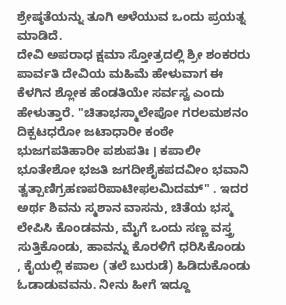ಶ್ರೇಷ್ಠತೆಯನ್ನು ತೂಗಿ ಅಳೆಯುವ ಒಂದು ಪ್ರಯತ್ನ ಮಾಡಿದೆ.
ದೇವಿ ಅಪರಾಧ ಕ್ಷಮಾ ಸ್ತೋತ್ರದಲ್ಲಿ ಶ್ರೀ ಶಂಕರರು ಪಾರ್ವತಿ ದೇವಿಯ ಮಹಿಮೆ ಹೇಳುವಾಗ ಈ ಕೆಳಗಿನ ಶ್ಲೋಕ ಹೆಂಡತಿಯೇ ಸರ್ವಸ್ವ ಎಂದು ಹೇಳುತ್ತಾರೆ. "ಚಿತಾಭಸ್ಮಾಲೇಪೋ ಗರಲಮಶನಂ ದಿಕ್ಪಟಧರೋ ಜಟಾಧಾರೀ ಕಂಠೇ ಭುಜಗಪತಿಹಾರೀ ಪಶುಪತಿಃ । ಕಪಾಲೀ ಭೂತೇಶೋ ಭಜತಿ ಜಗದೀಶೈಕಪದವೀಂ ಭವಾನಿ ತ್ವತ್ಪಾಣಿಗ್ರಹಣಪರಿಪಾಟೀಫಲಮಿದಮ್" . ಇದರ ಅರ್ಥ ಶಿವನು ಸ್ಮಶಾನ ವಾಸನು, ಚಿತೆಯ ಭಸ್ಮ ಲೇಪಿಸಿ ಕೊಂಡವನು, ಮೈಗೆ ಒಂದು ಸಣ್ಣ ವಸ್ತ್ರ ಸುತ್ತಿಕೊಂಡು, ಹಾವನ್ನು ಕೊರಳಿಗೆ ಧರಿಸಿಕೊಂಡು , ಕೈಯಲ್ಲಿ ಕಪಾಲ (ತಲೆ ಬುರುಡೆ) ಹಿಡಿದುಕೊಂಡು ಓಡಾಡುವವನು. ನೀನು ಹೀಗೆ ಇದ್ದೂ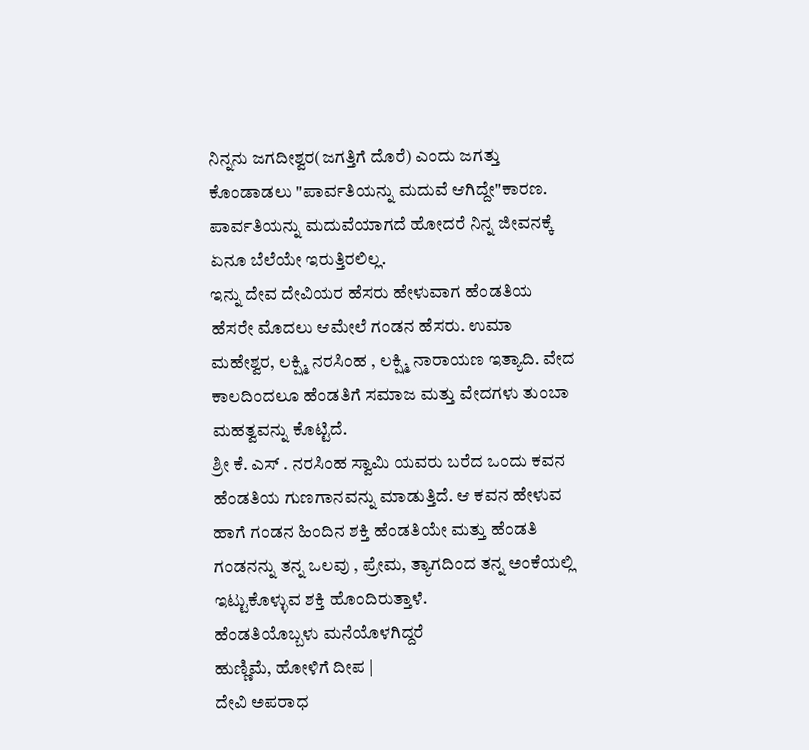ನಿನ್ನನು ಜಗದೀಶ್ವರ(ಜಗತ್ತಿಗೆ ದೊರೆ) ಎಂದು ಜಗತ್ತು ಕೊಂಡಾಡಲು "ಪಾರ್ವತಿಯನ್ನು ಮದುವೆ ಆಗಿದ್ದೇ"ಕಾರಣ. ಪಾರ್ವತಿಯನ್ನು ಮದುವೆಯಾಗದೆ ಹೋದರೆ ನಿನ್ನ ಜೀವನಕ್ಕೆ ಏನೂ ಬೆಲೆಯೇ ಇರುತ್ತಿರಲಿಲ್ಲ.
ಇನ್ನು ದೇವ ದೇವಿಯರ ಹೆಸರು ಹೇಳುವಾಗ ಹೆಂಡತಿಯ ಹೆಸರೇ ಮೊದಲು ಆಮೇಲೆ ಗಂಡನ ಹೆಸರು. ಉಮಾ ಮಹೇಶ್ವರ, ಲಕ್ಷ್ಮಿ ನರಸಿಂಹ , ಲಕ್ಷ್ಮಿ ನಾರಾಯಣ ಇತ್ಯಾದಿ. ವೇದ ಕಾಲದಿಂದಲೂ ಹೆಂಡತಿಗೆ ಸಮಾಜ ಮತ್ತು ವೇದಗಳು ತುಂಬಾ ಮಹತ್ವವನ್ನು ಕೊಟ್ಟಿದೆ.
ಶ್ರೀ ಕೆ. ಎಸ್ . ನರಸಿಂಹ ಸ್ವಾಮಿ ಯವರು ಬರೆದ ಒಂದು ಕವನ ಹೆಂಡತಿಯ ಗುಣಗಾನವನ್ನು ಮಾಡುತ್ತಿದೆ. ಆ ಕವನ ಹೇಳುವ ಹಾಗೆ ಗಂಡನ ಹಿಂದಿನ ಶಕ್ತಿ ಹೆಂಡತಿಯೇ ಮತ್ತು ಹೆಂಡತಿ ಗಂಡನನ್ನು ತನ್ನ ಒಲವು , ಪ್ರೇಮ, ತ್ಯಾಗದಿಂದ ತನ್ನ ಅಂಕೆಯಲ್ಲಿ ಇಟ್ಟುಕೊಳ್ಳುವ ಶಕ್ತಿ ಹೊಂದಿರುತ್ತಾಳೆ.
ಹೆಂಡತಿಯೊಬ್ಬಳು ಮನೆಯೊಳಗಿದ್ದರೆ
ಹುಣ್ಣಿಮೆ, ಹೋಳಿಗೆ ದೀಪ |
ದೇವಿ ಅಪರಾಧ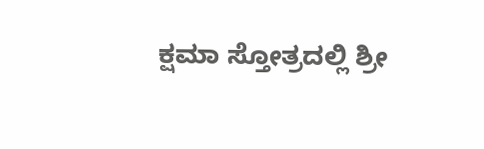ಕ್ಷಮಾ ಸ್ತೋತ್ರದಲ್ಲಿ ಶ್ರೀ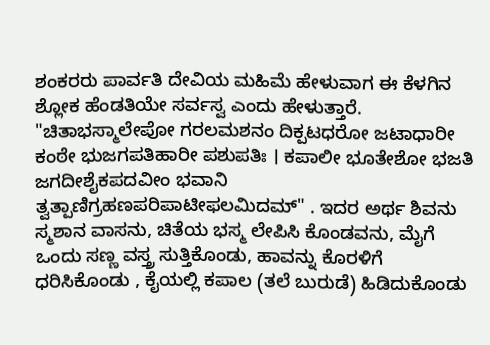ಶಂಕರರು ಪಾರ್ವತಿ ದೇವಿಯ ಮಹಿಮೆ ಹೇಳುವಾಗ ಈ ಕೆಳಗಿನ ಶ್ಲೋಕ ಹೆಂಡತಿಯೇ ಸರ್ವಸ್ವ ಎಂದು ಹೇಳುತ್ತಾರೆ. "ಚಿತಾಭಸ್ಮಾಲೇಪೋ ಗರಲಮಶನಂ ದಿಕ್ಪಟಧರೋ ಜಟಾಧಾರೀ ಕಂಠೇ ಭುಜಗಪತಿಹಾರೀ ಪಶುಪತಿಃ । ಕಪಾಲೀ ಭೂತೇಶೋ ಭಜತಿ ಜಗದೀಶೈಕಪದವೀಂ ಭವಾನಿ ತ್ವತ್ಪಾಣಿಗ್ರಹಣಪರಿಪಾಟೀಫಲಮಿದಮ್" . ಇದರ ಅರ್ಥ ಶಿವನು ಸ್ಮಶಾನ ವಾಸನು, ಚಿತೆಯ ಭಸ್ಮ ಲೇಪಿಸಿ ಕೊಂಡವನು, ಮೈಗೆ ಒಂದು ಸಣ್ಣ ವಸ್ತ್ರ ಸುತ್ತಿಕೊಂಡು, ಹಾವನ್ನು ಕೊರಳಿಗೆ ಧರಿಸಿಕೊಂಡು , ಕೈಯಲ್ಲಿ ಕಪಾಲ (ತಲೆ ಬುರುಡೆ) ಹಿಡಿದುಕೊಂಡು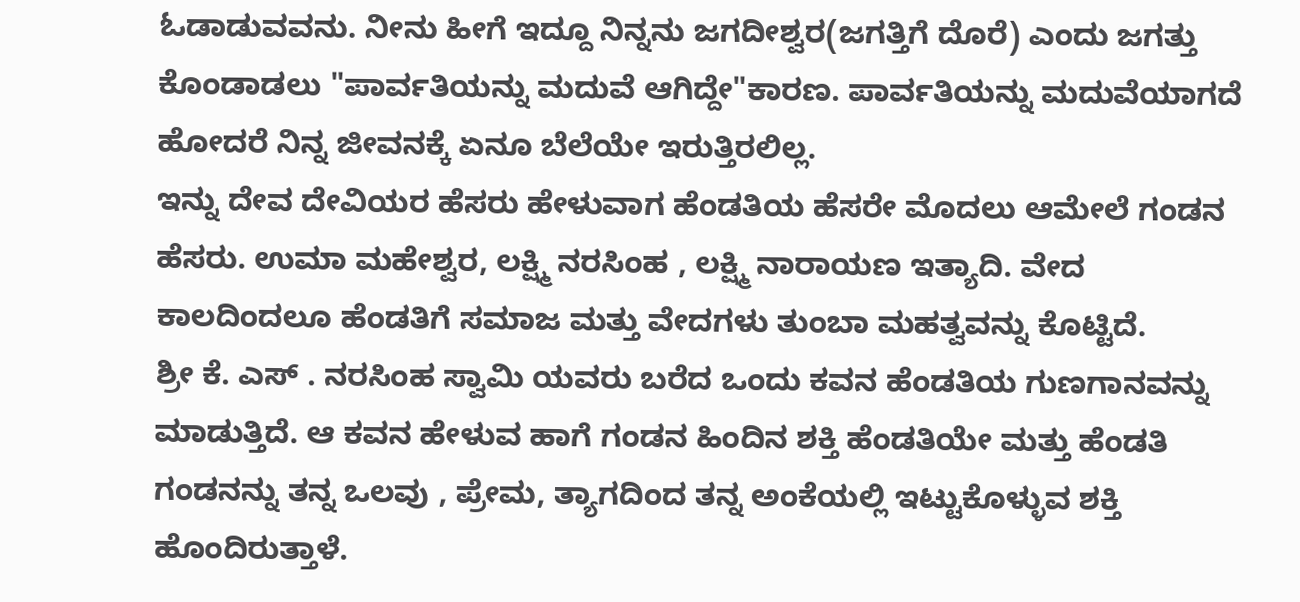ಓಡಾಡುವವನು. ನೀನು ಹೀಗೆ ಇದ್ದೂ ನಿನ್ನನು ಜಗದೀಶ್ವರ(ಜಗತ್ತಿಗೆ ದೊರೆ) ಎಂದು ಜಗತ್ತು ಕೊಂಡಾಡಲು "ಪಾರ್ವತಿಯನ್ನು ಮದುವೆ ಆಗಿದ್ದೇ"ಕಾರಣ. ಪಾರ್ವತಿಯನ್ನು ಮದುವೆಯಾಗದೆ ಹೋದರೆ ನಿನ್ನ ಜೀವನಕ್ಕೆ ಏನೂ ಬೆಲೆಯೇ ಇರುತ್ತಿರಲಿಲ್ಲ.
ಇನ್ನು ದೇವ ದೇವಿಯರ ಹೆಸರು ಹೇಳುವಾಗ ಹೆಂಡತಿಯ ಹೆಸರೇ ಮೊದಲು ಆಮೇಲೆ ಗಂಡನ ಹೆಸರು. ಉಮಾ ಮಹೇಶ್ವರ, ಲಕ್ಷ್ಮಿ ನರಸಿಂಹ , ಲಕ್ಷ್ಮಿ ನಾರಾಯಣ ಇತ್ಯಾದಿ. ವೇದ ಕಾಲದಿಂದಲೂ ಹೆಂಡತಿಗೆ ಸಮಾಜ ಮತ್ತು ವೇದಗಳು ತುಂಬಾ ಮಹತ್ವವನ್ನು ಕೊಟ್ಟಿದೆ.
ಶ್ರೀ ಕೆ. ಎಸ್ . ನರಸಿಂಹ ಸ್ವಾಮಿ ಯವರು ಬರೆದ ಒಂದು ಕವನ ಹೆಂಡತಿಯ ಗುಣಗಾನವನ್ನು ಮಾಡುತ್ತಿದೆ. ಆ ಕವನ ಹೇಳುವ ಹಾಗೆ ಗಂಡನ ಹಿಂದಿನ ಶಕ್ತಿ ಹೆಂಡತಿಯೇ ಮತ್ತು ಹೆಂಡತಿ ಗಂಡನನ್ನು ತನ್ನ ಒಲವು , ಪ್ರೇಮ, ತ್ಯಾಗದಿಂದ ತನ್ನ ಅಂಕೆಯಲ್ಲಿ ಇಟ್ಟುಕೊಳ್ಳುವ ಶಕ್ತಿ ಹೊಂದಿರುತ್ತಾಳೆ.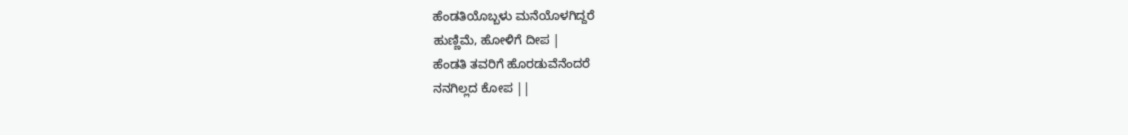ಹೆಂಡತಿಯೊಬ್ಬಳು ಮನೆಯೊಳಗಿದ್ದರೆ
ಹುಣ್ಣಿಮೆ, ಹೋಳಿಗೆ ದೀಪ |
ಹೆಂಡತಿ ತವರಿಗೆ ಹೊರಡುವೆನೆಂದರೆ
ನನಗಿಲ್ಲದ ಕೋಪ ||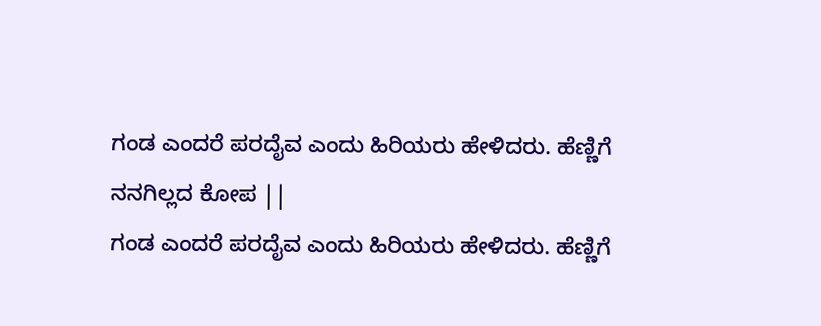ಗಂಡ ಎಂದರೆ ಪರದೈವ ಎಂದು ಹಿರಿಯರು ಹೇಳಿದರು. ಹೆಣ್ಣಿಗೆ
ನನಗಿಲ್ಲದ ಕೋಪ ||
ಗಂಡ ಎಂದರೆ ಪರದೈವ ಎಂದು ಹಿರಿಯರು ಹೇಳಿದರು. ಹೆಣ್ಣಿಗೆ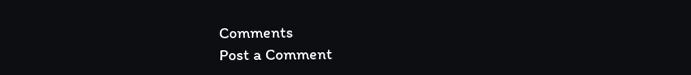Comments
Post a Comment